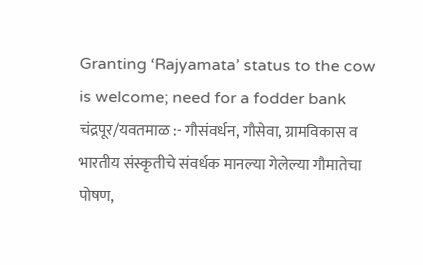Granting ‘Rajyamata’ status to the cow is welcome; need for a fodder bank
चंद्रपूर/यवतमाळ :- गौसंवर्धन, गौसेवा, ग्रामविकास व भारतीय संस्कृतीचे संवर्धक मानल्या गेलेल्या गौमातेचा पोषण,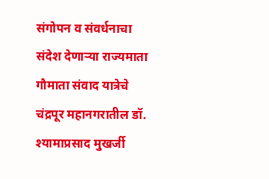संगोपन व संवर्धनाचा संदेश देणाऱ्या राज्यमाता गौमाता संवाद यात्रेचे चंद्रपूर महानगरातील डॉ. श्यामाप्रसाद मुखर्जी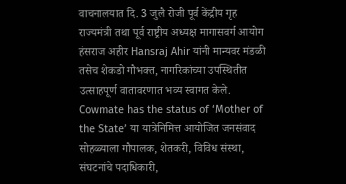वाचनालयात दि. 3 जुलै रोजी पूर्व केंद्रीय गृह राज्यमंत्री तथा पूर्व राष्ट्रीय अध्यक्ष मागासवर्ग आयोग हंसराज अहीर Hansraj Ahir यांनी मान्यवर मंडळी तसेच शेकडो गौभक्त, नागरिकांच्या उपस्थितीत उत्साहपूर्ण वातावरणात भव्य स्वागत केले. Cowmate has the status of ‘Mother of the State’ या यात्रेनिमित्त आयोजित जनसंवाद सोहळ्याला गौपालक, शेतकरी, विविध संस्था, संघटनांचे पदाधिकारी,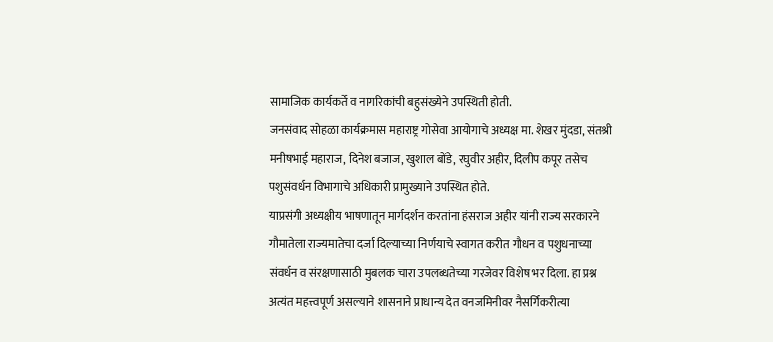सामाजिक कार्यकर्ते व नागरिकांची बहुसंख्येने उपस्थिती होती.
जनसंवाद सोहळा कार्यक्रमास महाराष्ट्र गोसेवा आयोगाचे अध्यक्ष मा. शेखर मुंदडा, संतश्री मनीषभाई महाराज, दिनेश बजाज, खुशाल बोंडे, रघुवीर अहीर, दिलीप कपूर तसेच पशुसंवर्धन विभागाचे अधिकारी प्रामुख्याने उपस्थित होते.
याप्रसंगी अध्यक्षीय भाषणातून मार्गदर्शन करतांना हंसराज अहीर यांनी राज्य सरकारने गौमातेला राज्यमातेचा दर्जा दिल्याच्या निर्णयाचे स्वागत करीत गौधन व पशुधनाच्या संवर्धन व संरक्षणासाठी मुबलक चारा उपलब्धतेच्या गरजेवर विशेष भर दिला. हा प्रश्न अत्यंत महत्त्वपूर्ण असल्याने शासनाने प्राधान्य देत वनजमिनीवर नैसर्गिकरीत्या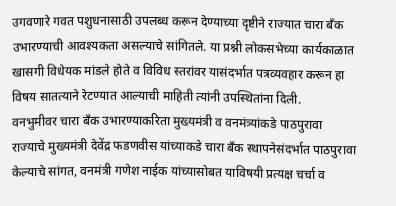उगवणारे गवत पशुधनासाठी उपलब्ध करून देण्याच्या दृष्टीने राज्यात चारा बँक उभारण्याची आवश्यकता असल्याचे सांगितले. या प्रश्नी लोकसभेच्या कार्यकाळात खासगी विधेयक मांडले होते व विविध स्तरांवर यासंदर्भात पत्रव्यवहार करून हा विषय सातत्याने रेटण्यात आल्याची माहिती त्यांनी उपस्थितांना दिली.
वनभुमीवर चारा बॅंक उभारण्याकरिता मुख्यमंत्री व वनमंत्र्यांकडे पाठपुरावा
राज्याचे मुख्यमंत्री देवेंद्र फडणवीस यांच्याकडे चारा बँक स्थापनेसंदर्भात पाठपुरावा केल्याचे सांगत, वनमंत्री गणेश नाईक यांच्यासोबत याविषयी प्रत्यक्ष चर्चा व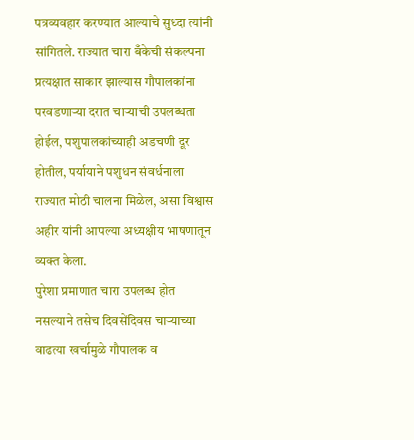पत्रव्यवहार करण्यात आल्याचे सुध्दा त्यांनी सांगितले. राज्यात चारा बँकेची संकल्पना प्रत्यक्षात साकार झाल्यास गौपालकांना परवडणाऱ्या दरात चाऱ्याची उपलब्धता होईल, पशुपालकांच्याही अडचणी दूर होतील, पर्यायाने पशुधन संवर्धनाला राज्यात मोठी चालना मिळेल, असा विश्वास अहीर यांनी आपल्या अध्यक्षीय भाषणातून व्यक्त केला.
पुरेशा प्रमाणात चारा उपलब्ध होत नसल्याने तसेच दिवसेंदिवस चाऱ्याच्या वाढत्या खर्चामुळे गौपालक व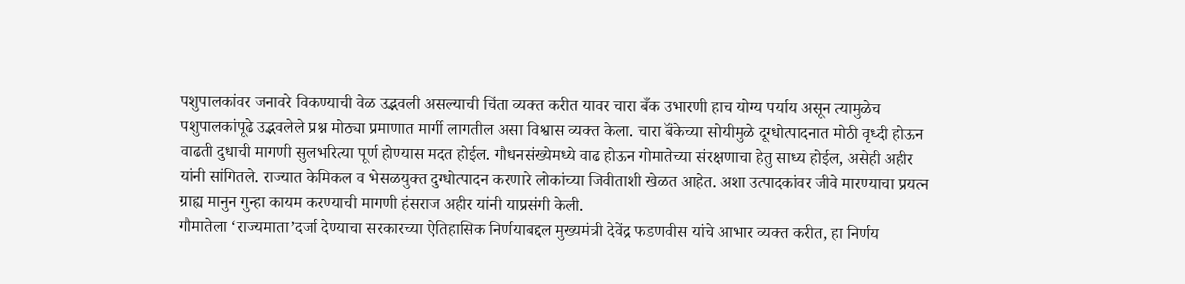पशुपालकांवर जनावरे विकण्याची वेळ उद्भवली असल्याची चिंता व्यक्त करीत यावर चारा बँक उभारणी हाच योग्य पर्याय असून त्यामुळेच पशुपालकांपूढे उद्भवलेले प्रश्न मोठ्या प्रमाणात मार्गी लागतील असा विश्वास व्यक्त केला. चारा बॅंकेच्या सोयीमुळे दूग्धोत्पादनात मोठी वृध्दी होऊन वाढती दुधाची मागणी सुलभरित्या पूर्ण होण्यास मदत होईल. गौधनसंख्येमध्ये वाढ होऊन गोमातेच्या संरक्षणाचा हेतु साध्य होईल, असेही अहीर यांनी सांगितले. राज्यात केमिकल व भेसळयुक्त दुग्धोत्पादन करणारे लोकांच्या जिवीताशी खेळत आहेत. अशा उत्पादकांवर जीवे मारण्याचा प्रयत्न ग्राह्य मानुन गुन्हा कायम करण्याची मागणी हंसराज अहीर यांनी याप्रसंगी केली.
गौमातेला ‘राज्यमाता’दर्जा देण्याचा सरकारच्या ऐतिहासिक निर्णयाबद्दल मुख्यमंत्री देवेंद्र फडणवीस यांचे आभार व्यक्त करीत, हा निर्णय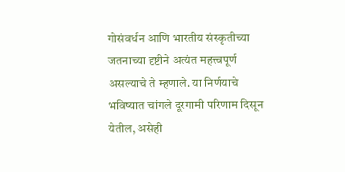गोसंवर्धन आणि भारतीय संस्कृतीच्या जतनाच्या दृष्टीने अत्यंत महत्त्वपूर्ण असल्याचे ते म्हणाले. या निर्णयाचे भविष्यात चांगले दूरगामी परिणाम दिसून येतील, असेही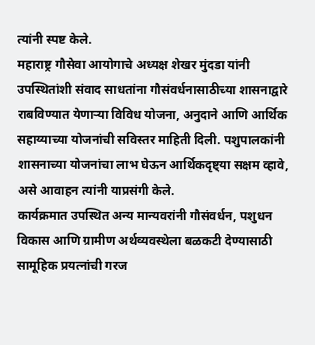त्यांनी स्पष्ट केले.
महाराष्ट्र गौसेवा आयोगाचे अध्यक्ष शेखर मुंदडा यांनी उपस्थितांशी संवाद साधतांना गौसंवर्धनासाठीच्या शासनाद्वारे राबविण्यात येणाऱ्या विविध योजना, अनुदाने आणि आर्थिक सहाय्याच्या योजनांची सविस्तर माहिती दिली. पशुपालकांनी शासनाच्या योजनांचा लाभ घेऊन आर्थिकदृष्ट्या सक्षम व्हावे, असे आवाहन त्यांनी याप्रसंगी केले.
कार्यक्रमात उपस्थित अन्य मान्यवरांनी गौसंवर्धन, पशुधन विकास आणि ग्रामीण अर्थव्यवस्थेला बळकटी देण्यासाठी सामूहिक प्रयत्नांची गरज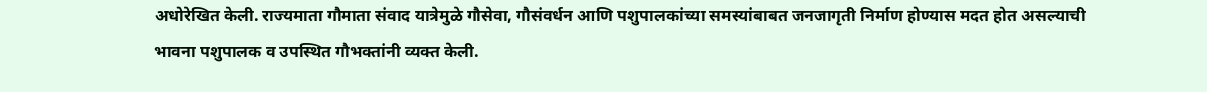अधोरेखित केली. राज्यमाता गौमाता संवाद यात्रेमुळे गौसेवा, गौसंवर्धन आणि पशुपालकांच्या समस्यांबाबत जनजागृती निर्माण होण्यास मदत होत असल्याची भावना पशुपालक व उपस्थित गौभक्तांनी व्यक्त केली.